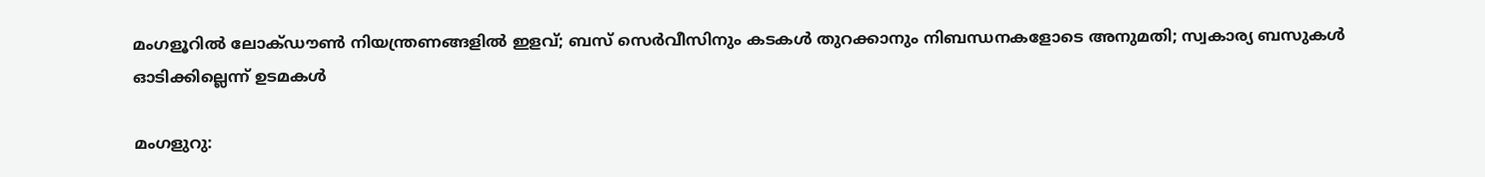മംഗളൂറിൽ ലോക്ഡൗൺ നിയന്ത്രണങ്ങളിൽ ഇളവ്; ബസ് സെർവീസിനും കടകൾ തുറക്കാനും നിബന്ധനകളോടെ അനുമതി; സ്വകാര്യ ബസുകൾ ഓടിക്കില്ലെന്ന് ഉടമകൾ

മംഗളുറു: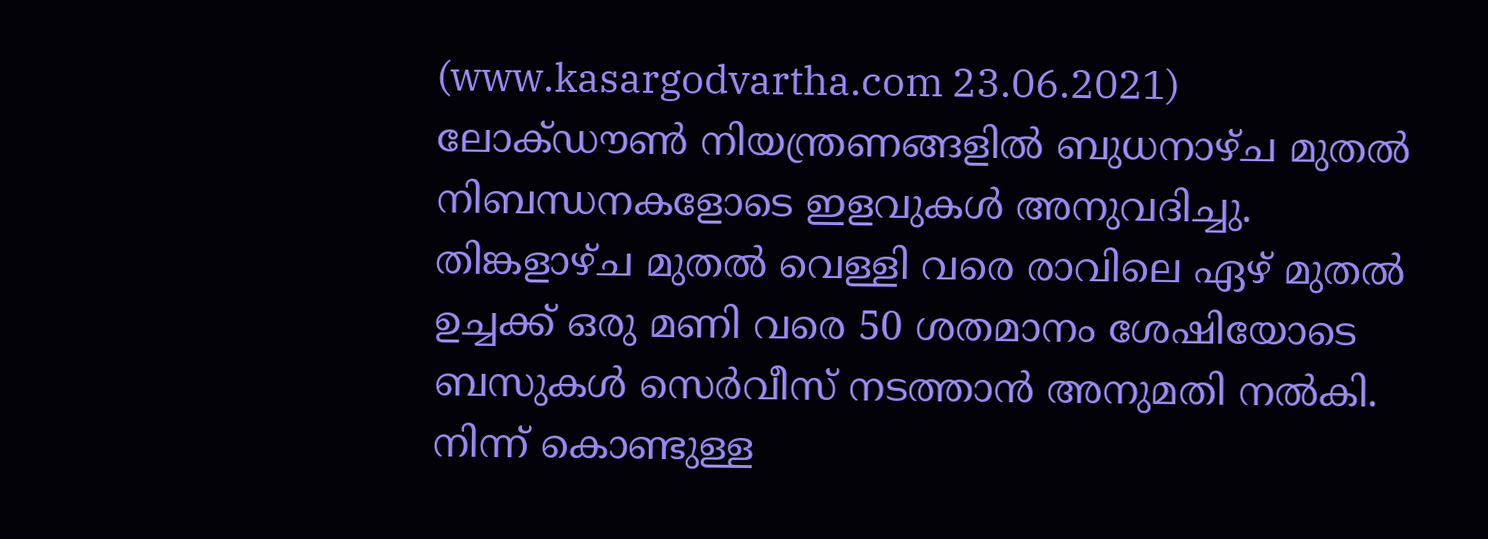(www.kasargodvartha.com 23.06.2021) ലോക്ഡൗൺ നിയന്ത്രണങ്ങളിൽ ബുധനാഴ്ച മുതൽ നിബന്ധനകളോടെ ഇളവുകൾ അനുവദിച്ചു. തിങ്കളാഴ്ച മുതൽ വെള്ളി വരെ രാവിലെ ഏഴ് മുതൽ ഉച്ചക്ക് ഒരു മണി വരെ 50 ശതമാനം ശേഷിയോടെ ബസുകൾ സെർവീസ് നടത്താൻ അനുമതി നൽകി. നിന്ന് കൊണ്ടുള്ള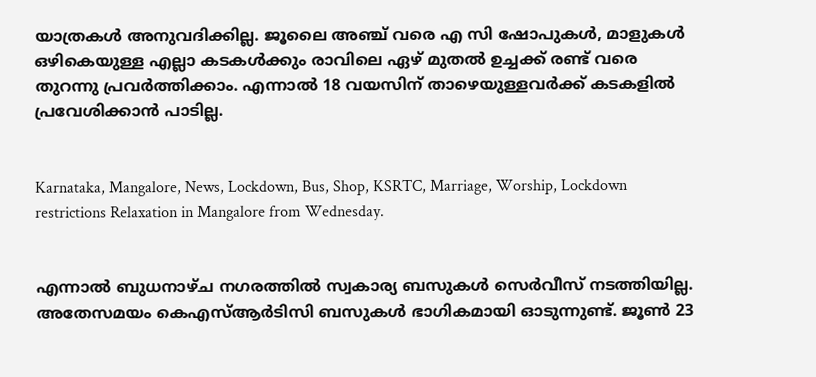യാത്രകൾ അനുവദിക്കില്ല. ജൂലൈ അഞ്ച് വരെ എ സി ഷോപുകൾ, മാളുകൾ ഒഴികെയുള്ള എല്ലാ കടകൾക്കും രാവിലെ ഏഴ് മുതൽ ഉച്ചക്ക് രണ്ട് വരെ തുറന്നു പ്രവർത്തിക്കാം. എന്നാൽ 18 വയസിന് താഴെയുള്ളവർക്ക് കടകളിൽ പ്രവേശിക്കാൻ പാടില്ല.


Karnataka, Mangalore, News, Lockdown, Bus, Shop, KSRTC, Marriage, Worship, Lockdown restrictions Relaxation in Mangalore from Wednesday.


എന്നാൽ ബുധനാഴ്ച നഗരത്തിൽ സ്വകാര്യ ബസുകൾ സെർവീസ് നടത്തിയില്ല. അതേസമയം കെ‌എസ്‌ആർ‌ടി‌സി ബസുകൾ ഭാഗികമായി ഓടുന്നുണ്ട്. ജൂൺ 23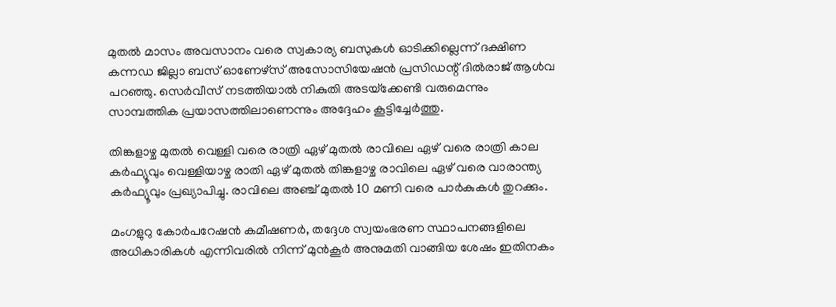മുതൽ മാസം അവസാനം വരെ സ്വകാര്യ ബസുകൾ ഓടിക്കില്ലെന്ന് ദക്ഷിണ കന്നഡ ജില്ലാ ബസ് ഓണേഴ്‌സ് അസോസിയേഷൻ പ്രസിഡന്റ് ദിൽരാജ് ആൾവ പറഞ്ഞു. സെർവീസ് നടത്തിയാൽ നികുതി അടയ്‌ക്കേണ്ടി വരുമെന്നും സാമ്പത്തിക പ്രയാസത്തിലാണെന്നും അദ്ദേഹം കൂട്ടിച്ചേർത്തു.

തിങ്കളാഴ്ച മുതൽ വെള്ളി വരെ രാത്രി ഏഴ് മുതൽ രാവിലെ ഏഴ് വരെ രാത്രി കാല കർഫ്യൂവും വെള്ളിയാഴ്ച രാതി ഏഴ് മുതൽ തിങ്കളാഴ്ച രാവിലെ ഏഴ് വരെ വാരാന്ത്യ കർഫ്യൂവും പ്രഖ്യാപിച്ചു. രാവിലെ അഞ്ച് മുതൽ 10 മണി വരെ പാർകുകൾ തുറക്കും.

മംഗളുറു കോർപറേഷൻ കമീഷണർ, തദ്ദേശ സ്വയംഭരണ സ്ഥാപനങ്ങളിലെ അധികാരികൾ എന്നിവരിൽ നിന്ന് മുൻകൂർ അനുമതി വാങ്ങിയ ശേഷം ഇതിനകം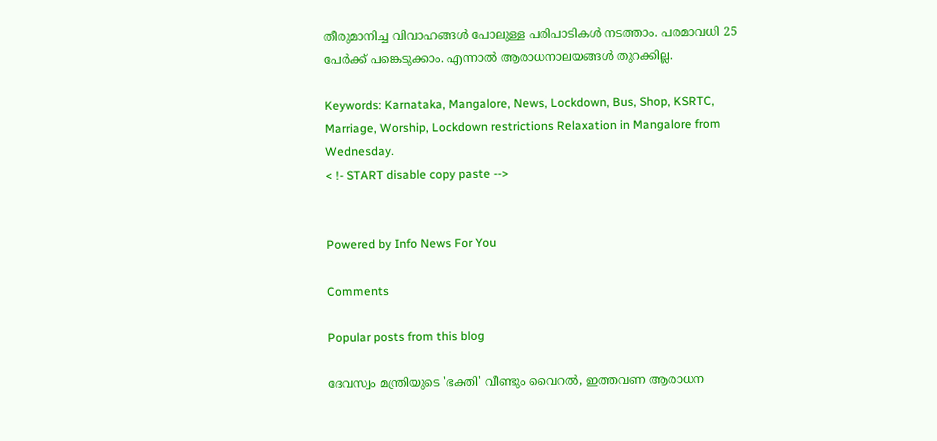തീരുമാനിച്ച വിവാഹങ്ങൾ പോലുള്ള പരിപാടികൾ നടത്താം. പരമാവധി 25 പേർക്ക് പങ്കെടുക്കാം. എന്നാൽ ആരാധനാലയങ്ങൾ തുറക്കില്ല.

Keywords: Karnataka, Mangalore, News, Lockdown, Bus, Shop, KSRTC, Marriage, Worship, Lockdown restrictions Relaxation in Mangalore from Wednesday.
< !- START disable copy paste -->


Powered by Info News For You

Comments

Popular posts from this blog

ദേവസ്വം മന്ത്രിയുടെ 'ഭക്തി' വീണ്ടും വൈറല്‍, ഇത്തവണ ആരാധന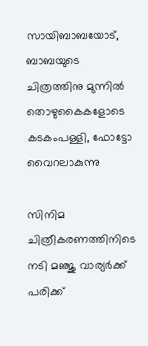സായിബാബയോട്, ബാബയുടെ ചിത്രത്തിനു മുന്നില്‍ തൊഴുകൈകളോടെ കടകംപള്ളി, ഫോട്ടോ വൈറലാകുന്നു

സിനിമ ചിത്രീകരണത്തിനിടെ നടി മഞ്ജു വാര്യര്‍ക്ക് പരിക്ക്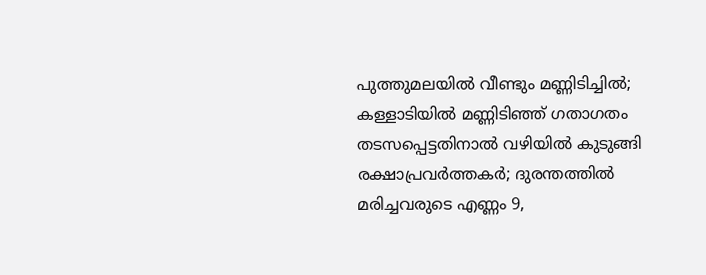പുത്തുമലയില്‍ വീണ്ടും മണ്ണിടിച്ചില്‍; കള്ളാടിയില്‍ മണ്ണിടിഞ്ഞ് ഗതാഗതം തടസപ്പെട്ടതിനാല്‍ വഴിയില്‍ കുടുങ്ങി രക്ഷാപ്രവര്‍ത്തകര്‍; ദുരന്തത്തില്‍ മരിച്ചവരുടെ എണ്ണം 9,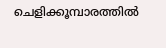ചെളിക്കൂമ്പാരത്തില്‍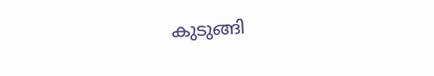കുടുങ്ങി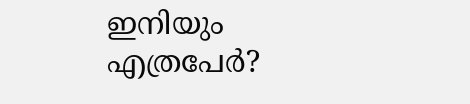ഇനിയും എത്രപേര്‍?